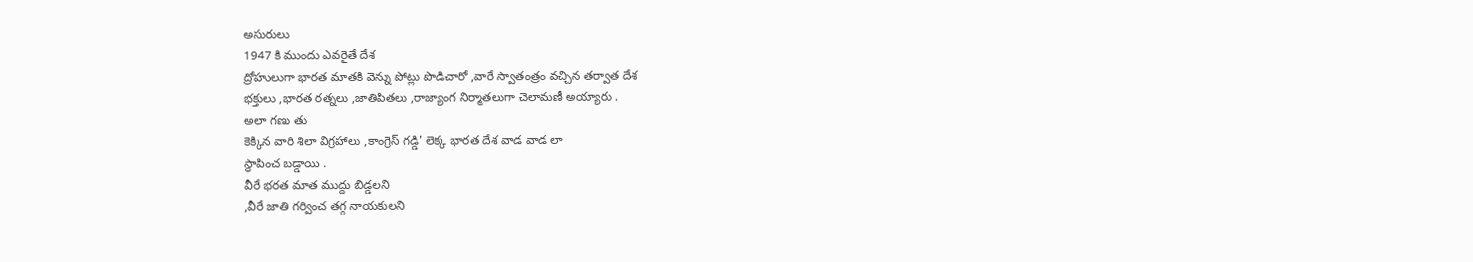అసురులు
1947 కి ముందు ఎవరైతే దేశ
ద్రోహులుగా భారత మాతకి వెన్ను పోట్లు పొడిచారో ,వారే స్వాతంత్రం వచ్చిన తర్వాత దేశ
భక్తులు ,భారత రత్నలు ,జాతిపితలు ,రాజ్యాంగ నిర్మాతలుగా చెలామణీ అయ్యారు .
అలా గణు తు
కెక్కిన వారి శిలా విగ్రహాలు ,కాంగ్రెస్ గడ్డి' లెక్క భారత దేశ వాడ వాడ లా
స్థాపించ బడ్డాయి .
వీరే భరత మాత ముద్దు బిడ్డలని
,వీరే జాతి గర్వించ తగ్గ నాయకులని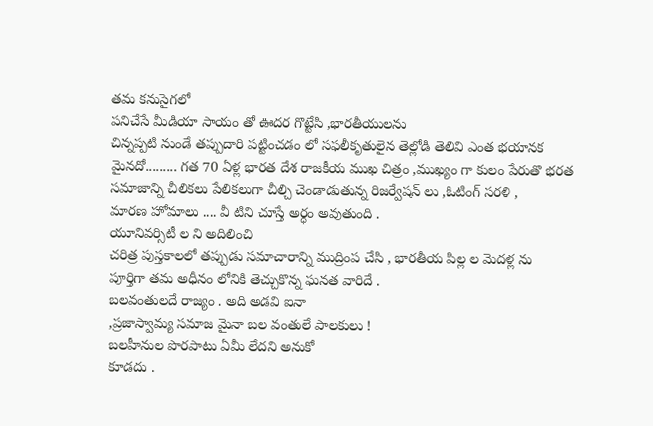తమ కనుసైగలో
పనిచేసే మీడియా సాయం తో ఊదర గొట్టేసి ,భారతీయులను
చిన్నప్పటి నుండే తప్పుదారి పట్టించడం లో సఫలీకృతులైన తెల్లోడి తెలివి ఎంత భయానక
మైనదో......... గత 70 ఏళ్ల భారత దేశ రాజకీయ ముఖ చిత్రం ,ముఖ్యం గా కులం పేరుతొ భరత
సమాజాన్ని చీలికలు పేలికలుగా చీల్చి చెండాడుతున్న రిజర్వేషన్ లు ,ఓటింగ్ సరళి ,
మారణ హోమాలు .... వీ టిని చూస్తే అర్ధం అవుతుంది .
యూనివర్సిటీ ల ని అదిలించి
చరిత్ర పుస్తకాలలో తప్పుడు సమాచారాన్ని ముద్రింప చేసి , భారతీయ పిల్ల ల మెదళ్ల ను
పూర్తిగా తమ అధీనం లోనికి తెచ్చుకొన్న ఘనత వారిదే .
బలవంతులదే రాజ్యం . అది అడవి ఐనా
,ప్రజాస్వామ్య సమాజ మైనా బల వంతులే పాలకులు !
బలహీనుల పొరపాటు ఏమీ లేదని అనుకో
కూడదు .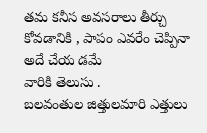తమ కనీస అవసరాలు తీర్చు కోవడానికి , పాపం ఎవరేం చెప్పినా అదే చేయ డమే
వారికి తెలుసు .
బలవంతుల జిత్తులమారి ఎత్తులు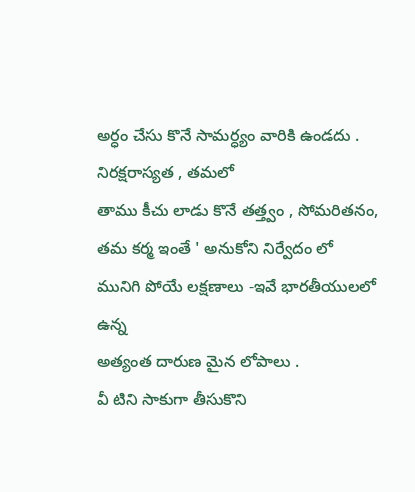అర్ధం చేసు కొనే సామర్ధ్యం వారికి ఉండదు .
నిరక్షరాస్యత , తమలో
తాము కీచు లాడు కొనే తత్త్వం , సోమరితనం, తమ కర్మ ఇంతే ' అనుకోని నిర్వేదం లో
మునిగి పోయే లక్షణాలు -ఇవే భారతీయులలో ఉన్న
అత్యంత దారుణ మైన లోపాలు .
వీ టిని సాకుగా తీసుకొని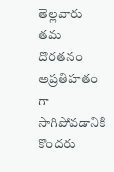తెల్లవారు తమ దొరతనం అప్రతిహతం గా సాగిపోవడానికి కొందరు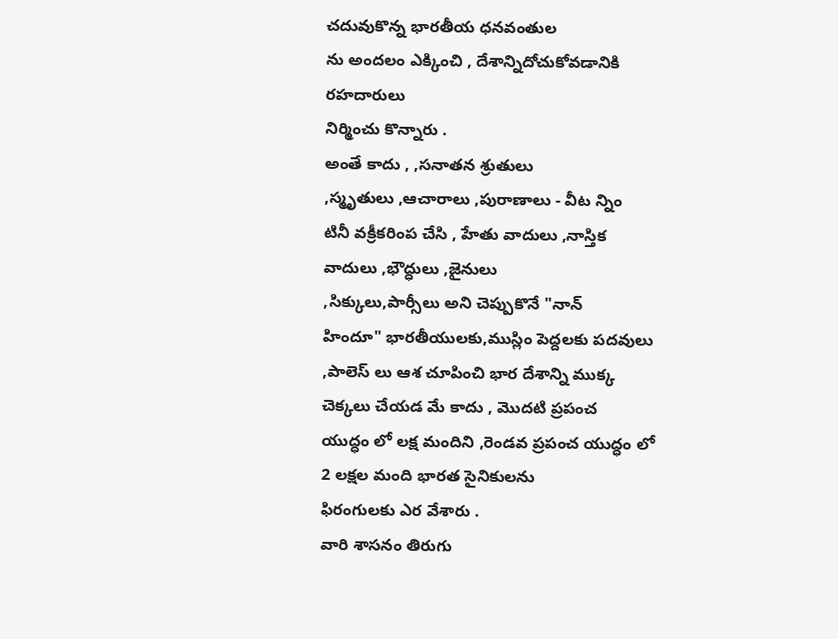చదువుకొన్న భారతీయ ధనవంతుల
ను అందలం ఎక్కించి , దేశాన్నిదోచుకోవడానికి రహదారులు
నిర్మించు కొన్నారు .
అంతే కాదు , ,సనాతన శ్రుతులు
,స్మృతులు ,ఆచారాలు ,పురాణాలు - వీట న్నిం
టినీ వక్రీకరింప చేసి , హేతు వాదులు ,నాస్తిక వాదులు ,భౌద్ధులు ,జైనులు
,సిక్కులు,పార్సీలు అని చెప్పుకొనే "నాన్
హిందూ" భారతీయులకు,ముస్లిం పెద్దలకు పదవులు
,పాలెస్ లు ఆశ చూపించి భార దేశాన్ని ముక్క చెక్కలు చేయడ మే కాదు , మొదటి ప్రపంచ
యుద్ధం లో లక్ష మందిని ,రెండవ ప్రపంచ యుద్ధం లో 2 లక్షల మంది భారత సైనికులను
ఫిరంగులకు ఎర వేశారు .
వారి శాసనం తిరుగు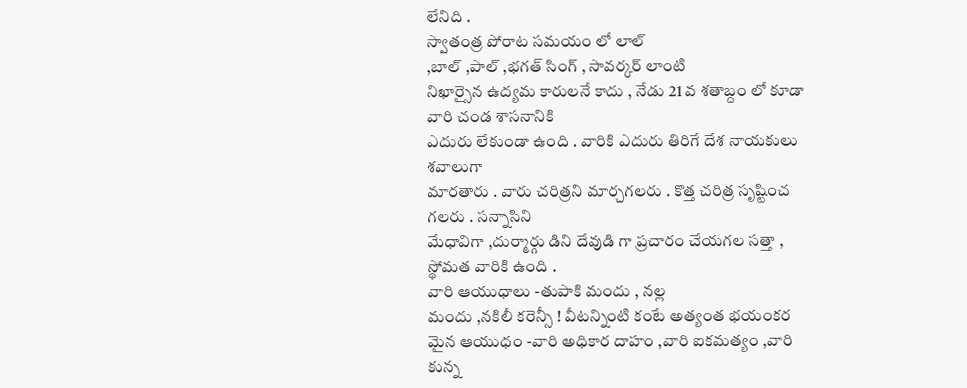లేనిది .
స్వాతంత్ర పోరాట సమయం లో లాల్
,బాల్ ,పాల్ ,భగత్ సింగ్ , సావర్కర్ లాంటి
నిఖార్సైన ఉద్యమ కారులనే కాదు , నేడు 21 వ శతాబ్దం లో కూడా వారి చండ శాసనానికి
ఎదురు లేకుండా ఉంది . వారికి ఎదురు తిరిగే దేశ నాయకులు శవాలుగా
మారతారు . వారు చరిత్రని మార్చగలరు . కొత్త చరిత్ర సృష్టించ గలరు . సన్నాసిని
మేధావిగా ,దుర్మార్గు డిని దేవుడి గా ప్రచారం చేయగల సత్తా , స్థోమత వారికి ఉంది .
వారి ఆయుధాలు -తుపాకి మందు , నల్ల
మందు ,నకిలీ కరెన్సీ ! వీటన్నింటి కంటే అత్యంత భయంకర మైన ఆయుధం -వారి అధికార దాహం ,వారి ఐకమత్యం ,వారి కున్న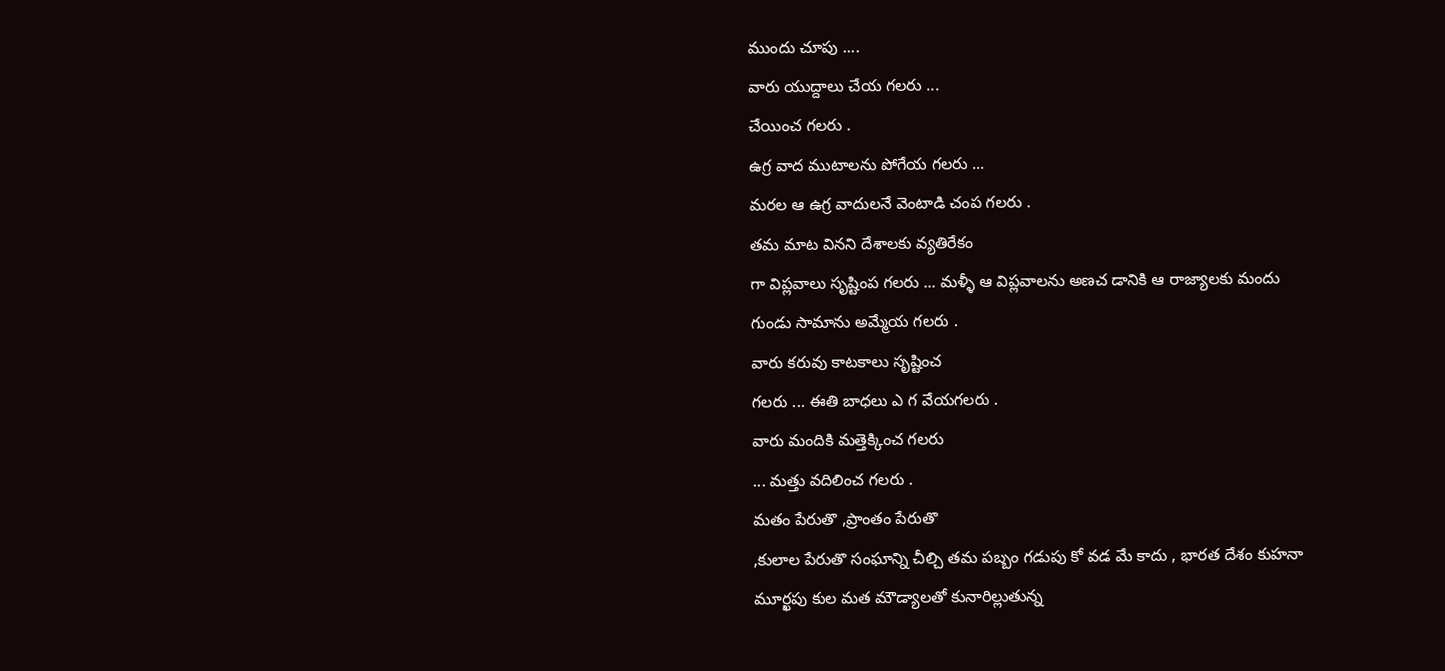ముందు చూపు ....
వారు యుద్దాలు చేయ గలరు ...
చేయించ గలరు .
ఉగ్ర వాద ముటాలను పోగేయ గలరు ...
మరల ఆ ఉగ్ర వాదులనే వెంటాడి చంప గలరు .
తమ మాట వినని దేశాలకు వ్యతిరేకం
గా విప్లవాలు సృష్టింప గలరు ... మళ్ళీ ఆ విప్లవాలను అణచ డానికి ఆ రాజ్యాలకు మందు
గుండు సామాను అమ్మేయ గలరు .
వారు కరువు కాటకాలు సృష్టించ
గలరు ... ఈతి బాధలు ఎ గ వేయగలరు .
వారు మందికి మత్తెక్కించ గలరు
... మత్తు వదిలించ గలరు .
మతం పేరుతొ ,ప్రాంతం పేరుతొ
,కులాల పేరుతొ సంఘాన్ని చీల్చి తమ పబ్బం గడుపు కో వడ మే కాదు , భారత దేశం కుహనా
మూర్ఖపు కుల మత మౌడ్యాలతో కునారిల్లుతున్న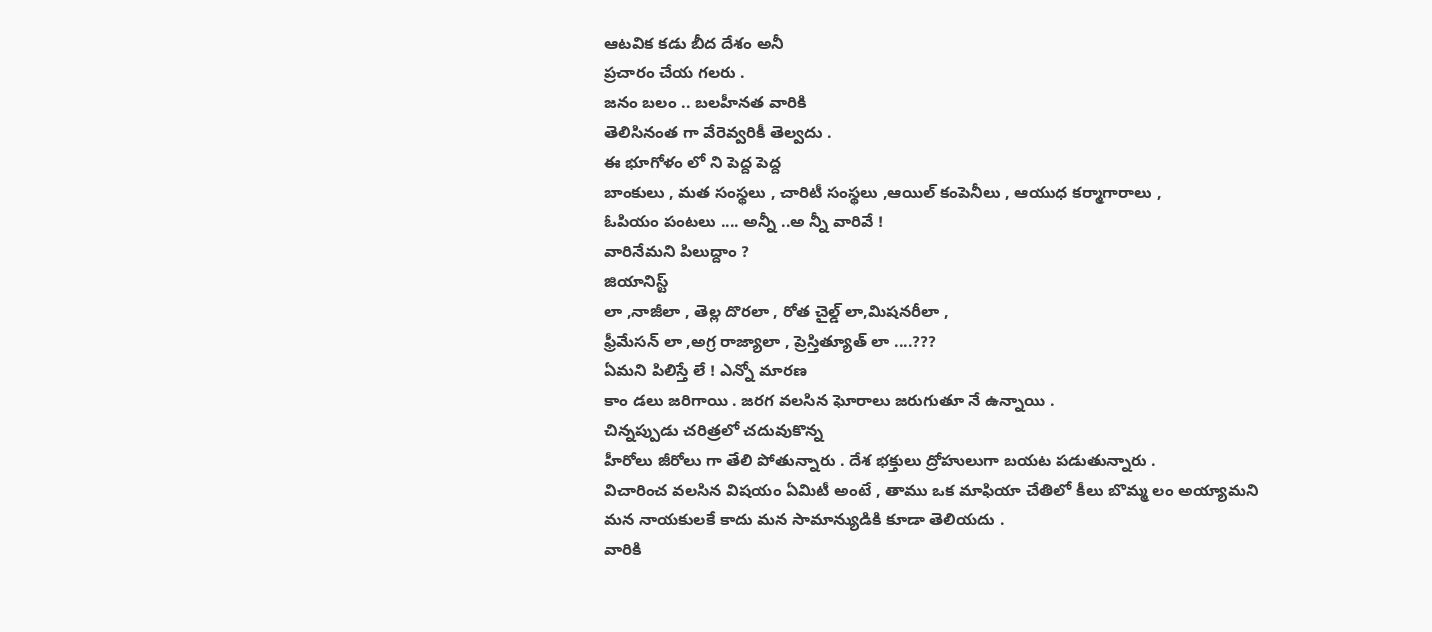ఆటవిక కడు బీద దేశం అనీ
ప్రచారం చేయ గలరు .
జనం బలం .. బలహీనత వారికి
తెలిసినంత గా వేరెవ్వరికీ తెల్వదు .
ఈ భూగోళం లో ని పెద్ద పెద్ద
బాంకులు , మత సంస్థలు , చారిటీ సంస్థలు ,ఆయిల్ కంపెనీలు , ఆయుధ కర్మాగారాలు ,
ఓపియం పంటలు .... అన్నీ ..అ న్నీ వారివే !
వారినేమని పిలుద్దాం ?
జియానిస్ట్
లా ,నాజీలా , తెల్ల దొరలా , రోత చైల్డ్ లా,మిషనరీలా ,
ఫ్రీమేసన్ లా ,అగ్ర రాజ్యాలా , ప్రెస్తిత్యూత్ లా ....???
ఏమని పిలిస్తే లే ! ఎన్నో మారణ
కాం డలు జరిగాయి . జరగ వలసిన ఘోరాలు జరుగుతూ నే ఉన్నాయి .
చిన్నప్పుడు చరిత్రలో చదువుకొన్న
హీరోలు జీరోలు గా తేలి పోతున్నారు . దేశ భక్తులు ద్రోహులుగా బయట పడుతున్నారు .
విచారించ వలసిన విషయం ఏమిటీ అంటే , తాము ఒక మాఫియా చేతిలో కీలు బొమ్మ లం అయ్యామని
మన నాయకులకే కాదు మన సామాన్యుడికి కూడా తెలియదు .
వారికి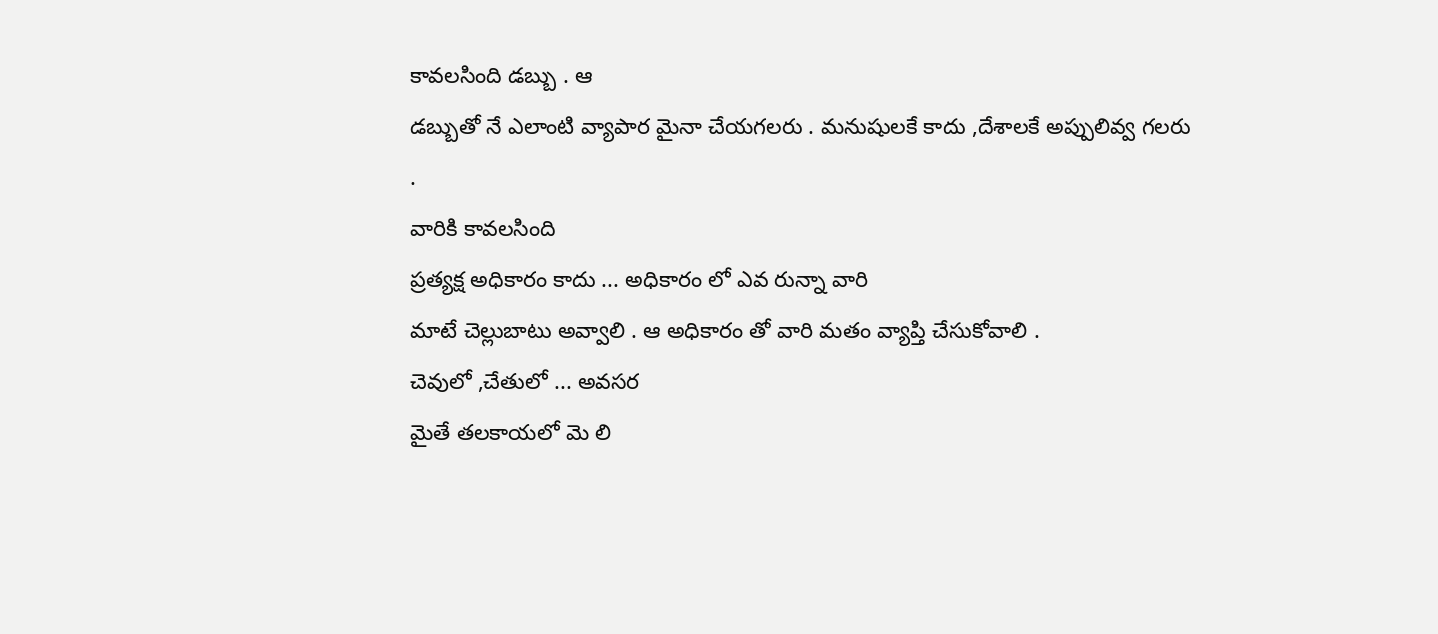కావలసింది డబ్బు . ఆ
డబ్బుతో నే ఎలాంటి వ్యాపార మైనా చేయగలరు . మనుషులకే కాదు ,దేశాలకే అప్పులివ్వ గలరు
.
వారికి కావలసింది
ప్రత్యక్ష అధికారం కాదు ... అధికారం లో ఎవ రున్నా వారి
మాటే చెల్లుబాటు అవ్వాలి . ఆ అధికారం తో వారి మతం వ్యాప్తి చేసుకోవాలి .
చెవులో ,చేతులో ... అవసర
మైతే తలకాయలో మె లి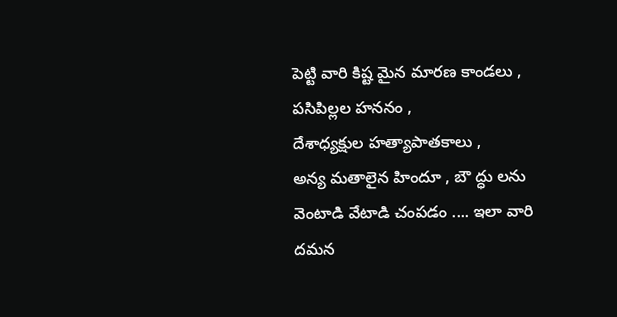పెట్టి వారి కిష్ట మైన మారణ కాండలు ,
పసిపిల్లల హననం ,
దేశాధ్యక్షుల హత్యాపాతకాలు ,
అన్య మతాలైన హిందూ , బౌ ద్ధు లను వెంటాడి వేటాడి చంపడం .... ఇలా వారి దమన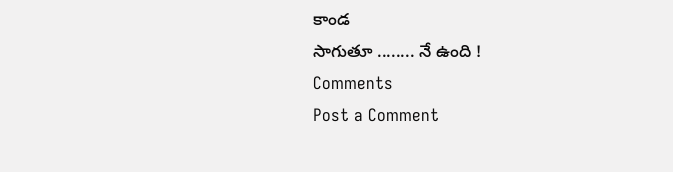కాండ
సాగుతూ ........ నే ఉంది !
Comments
Post a Comment